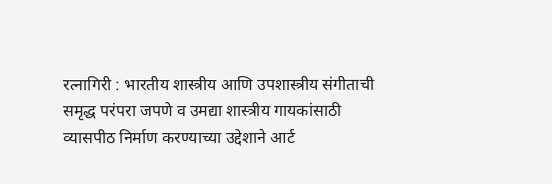रत्नागिरी : भारतीय शास्त्रीय आणि उपशास्त्रीय संगीताची समृद्ध परंपरा जपणे व उमद्या शास्त्रीय गायकांसाठी व्यासपीठ निर्माण करण्याच्या उद्देशाने आर्ट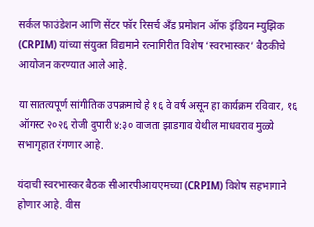सर्कल फाउंडेशन आणि सेंटर फॉर रिसर्च अँड प्रमोशन ऑफ इंडियन म्युझिक (CRPIM) यांच्या संयुक्त विद्यमाने रत्नागिरीत विशेष ‘स्वरभास्कर’ बैठकीचे आयोजन करण्यात आले आहे.

या सातत्यपूर्ण सांगीतिक उपक्रमाचे हे १६ वे वर्ष असून हा कार्यक्रम रविवार, १६ ऑगस्ट २०२६ रोजी दुपारी ४:३० वाजता झाडगाव येथील माधवराव मुळ्ये सभागृहात रंगणार आहे.

यंदाची स्वरभास्कर बैठक सीआरपीआयएमच्या (CRPIM) विशेष सहभागाने होणार आहे. वीस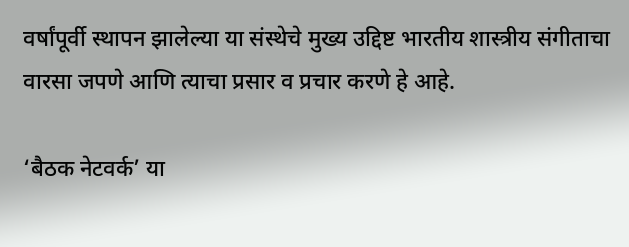वर्षांपूर्वी स्थापन झालेल्या या संस्थेचे मुख्य उद्दिष्ट भारतीय शास्त्रीय संगीताचा वारसा जपणे आणि त्याचा प्रसार व प्रचार करणे हे आहे.

‘बैठक नेटवर्क’ या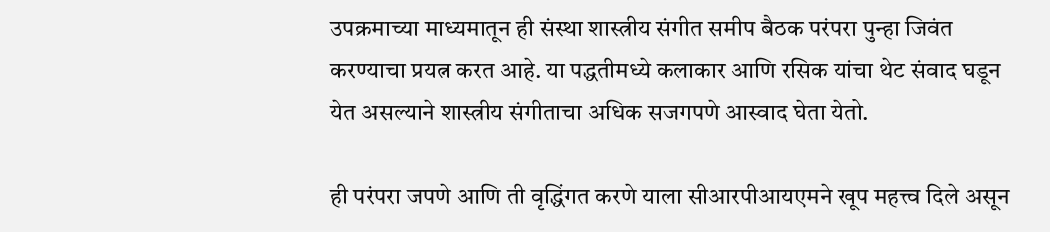उपक्रमाच्या माध्यमातून ही संस्था शास्त्रीय संगीत समीप बैठक परंपरा पुन्हा जिवंत करण्याचा प्रयत्न करत आहे. या पद्धतीमध्ये कलाकार आणि रसिक यांचा थेट संवाद घडून येत असल्याने शास्त्रीय संगीताचा अधिक सजगपणे आस्वाद घेता येतो.

ही परंपरा जपणे आणि ती वृद्धिंगत करणे याला सीआरपीआयएमने खूप महत्त्व दिले असून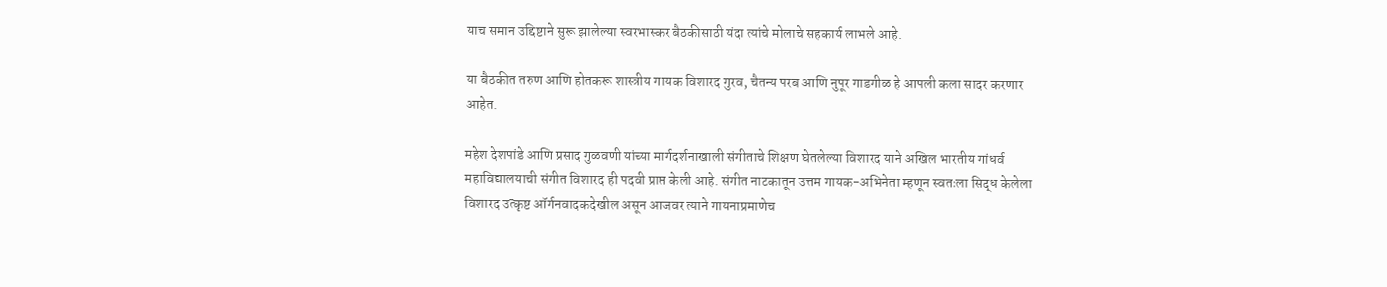याच समान उद्दिष्टाने सुरू झालेल्या स्वरभास्कर बैठकीसाठी यंदा त्यांचे मोलाचे सहकार्य लाभले आहे.

या बैठकीत तरुण आणि होतकरू शास्त्रीय गायक विशारद गुरव, चैतन्य परब आणि नुपूर गाडगीळ हे आपली कला सादर करणार आहेत.

महेश देशपांडे आणि प्रसाद गुळवणी यांच्या मार्गदर्शनाखाली संगीताचे शिक्षण घेतलेल्या विशारद याने अखिल भारतीय गांधर्व महाविद्यालयाची संगीत विशारद ही पदवी प्राप्त केली आहे. संगीत नाटकातून उत्तम गायक-अभिनेता म्हणून स्वतःला सिद्ध केलेला विशारद उत्कृष्ट ऑर्गनवादकदेखील असून आजवर त्याने गायनाप्रमाणेच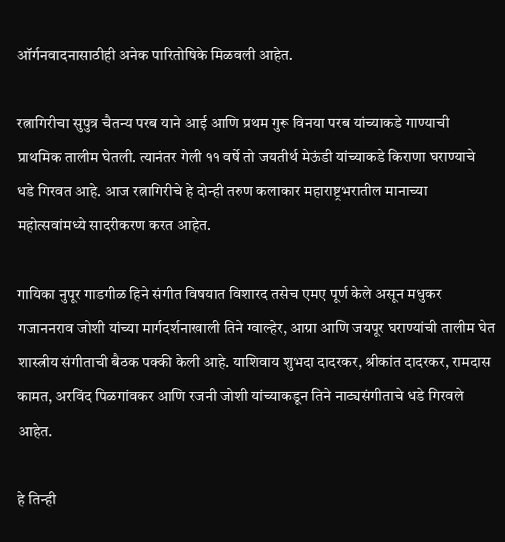ऑर्गनवादनासाठीही अनेक पारितोषिके मिळवली आहेत.

रत्नागिरीचा सुपुत्र चैतन्य परब याने आई आणि प्रथम गुरू विनया परब यांच्याकडे गाण्याची प्राथमिक तालीम घेतली. त्यानंतर गेली ११ वर्षे तो जयतीर्थ मेऊंडी यांच्याकडे किराणा घराण्याचे धडे गिरवत आहे. आज रत्नागिरीचे हे दोन्ही तरुण कलाकार महाराष्ट्रभरातील मानाच्या महोत्सवांमध्ये सादरीकरण करत आहेत.

गायिका नुपूर गाडगीळ हिने संगीत विषयात विशारद तसेच एमए पूर्ण केले असून मधुकर गजाननराव जोशी यांच्या मार्गदर्शनाखाली तिने ग्वाल्हेर, आग्रा आणि जयपूर घराण्यांची तालीम घेत शास्त्रीय संगीताची बैठक पक्की केली आहे. याशिवाय शुभदा दादरकर, श्रीकांत दादरकर, रामदास कामत, अरविंद पिळगांवकर आणि रजनी जोशी यांच्याकडून तिने नाट्यसंगीताचे धडे गिरवले आहेत.

हे तिन्ही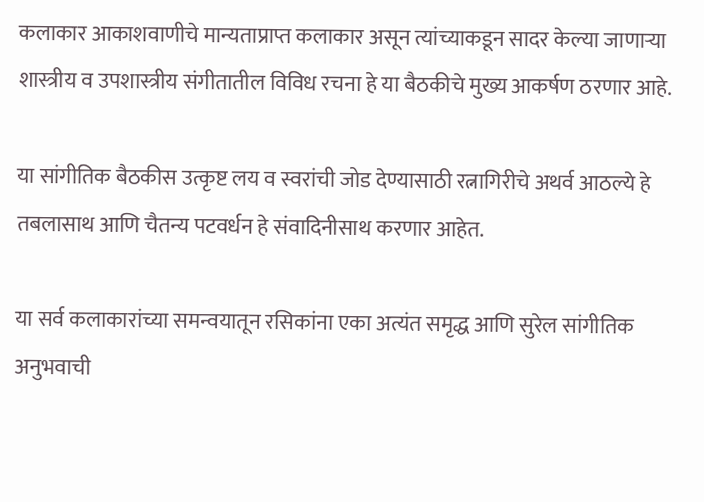कलाकार आकाशवाणीचे मान्यताप्राप्त कलाकार असून त्यांच्याकडून सादर केल्या जाणाऱ्या शास्त्रीय व उपशास्त्रीय संगीतातील विविध रचना हे या बैठकीचे मुख्य आकर्षण ठरणार आहे.

या सांगीतिक बैठकीस उत्कृष्ट लय व स्वरांची जोड देण्यासाठी रत्नागिरीचे अथर्व आठल्ये हे तबलासाथ आणि चैतन्य पटवर्धन हे संवादिनीसाथ करणार आहेत.

या सर्व कलाकारांच्या समन्वयातून रसिकांना एका अत्यंत समृद्ध आणि सुरेल सांगीतिक अनुभवाची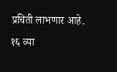प्रचिती लाभणार आहे. १६ व्या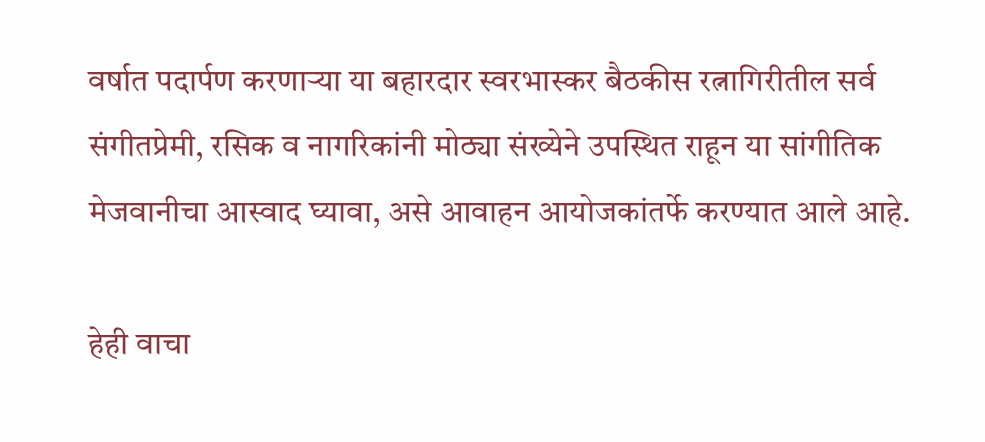वर्षात पदार्पण करणाऱ्या या बहारदार स्वरभास्कर बैठकीस रत्नागिरीतील सर्व संगीतप्रेमी, रसिक व नागरिकांनी मोठ्या संख्येने उपस्थित राहून या सांगीतिक मेजवानीचा आस्वाद घ्यावा, असे आवाहन आयोजकांतर्फे करण्यात आले आहे.

हेही वाचा